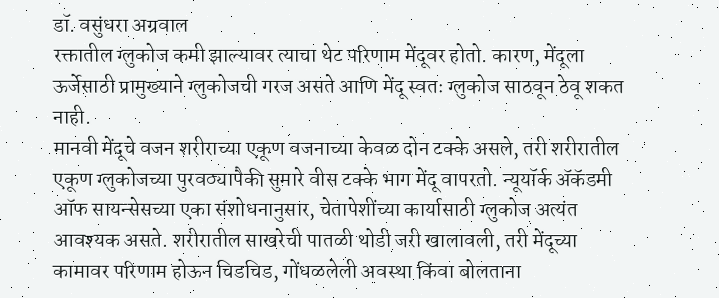डॉ. वसुंधरा अग्रवाल
रक्तातील ग्लुकोज कमी झाल्यावर त्याचा थेट परिणाम मेंदूवर होतो. कारण, मेंदूला ऊर्जेसाठी प्रामुख्याने ग्लुकोजची गरज असते आणि मेंदू स्वतः ग्लुकोज साठवून ठेवू शकत नाही.
मानवी मेंदूचे वजन शरीराच्या एकूण वजनाच्या केवळ दोन टक्के असले, तरी शरीरातील एकूण ग्लुकोजच्या पुरवठ्यापैकी सुमारे वीस टक्के भाग मेंदू वापरतो. न्यूयॉर्क ॲकॅडमी ऑफ सायन्सेसच्या एका संशोधनानुसार, चेतापेशींच्या कार्यासाठी ग्लुकोज अत्यंत आवश्यक असते. शरीरातील साखरेची पातळी थोडी जरी खालावली, तरी मेंदूच्या कामावर परिणाम होऊन चिडचिड, गोंधळलेली अवस्था किंवा बोलताना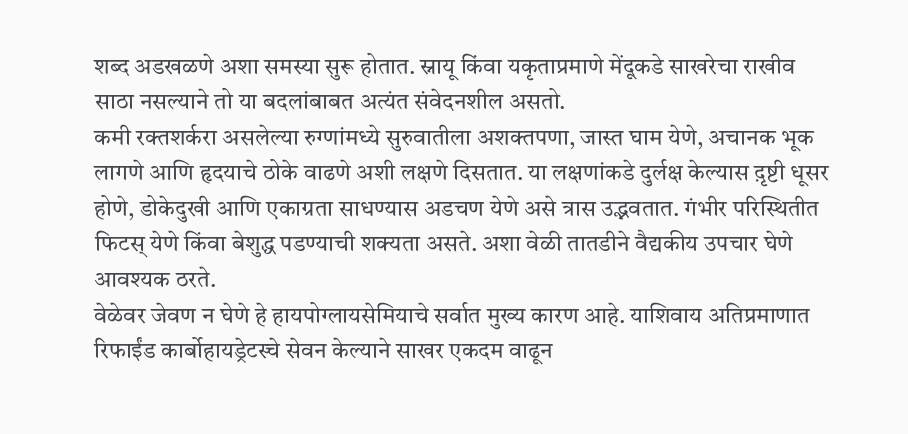शब्द अडखळणे अशा समस्या सुरू होतात. स्नायू किंवा यकृताप्रमाणे मेंदूकडे साखरेचा राखीव साठा नसल्याने तो या बदलांबाबत अत्यंत संवेदनशील असतो.
कमी रक्तशर्करा असलेल्या रुग्णांमध्ये सुरुवातीला अशक्तपणा, जास्त घाम येणे, अचानक भूक लागणे आणि हृदयाचे ठोके वाढणे अशी लक्षणे दिसतात. या लक्षणांकडे दुर्लक्ष केल्यास द़ृष्टी धूसर होणे, डोकेदुखी आणि एकाग्रता साधण्यास अडचण येणे असे त्रास उद्भवतात. गंभीर परिस्थितीत फिटस् येणे किंवा बेशुद्ध पडण्याची शक्यता असते. अशा वेळी तातडीने वैद्यकीय उपचार घेणे आवश्यक ठरते.
वेळेवर जेवण न घेणे हे हायपोग्लायसेमियाचे सर्वात मुख्य कारण आहे. याशिवाय अतिप्रमाणात रिफाईंड कार्बोहायड्रेटस्चे सेवन केल्याने साखर एकदम वाढून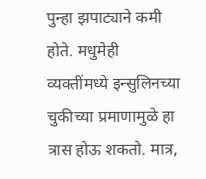पुन्हा झपाट्याने कमी होते. मधुमेही व्यक्तींमध्ये इन्सुलिनच्या चुकीच्या प्रमाणामुळे हा त्रास होऊ शकतो. मात्र,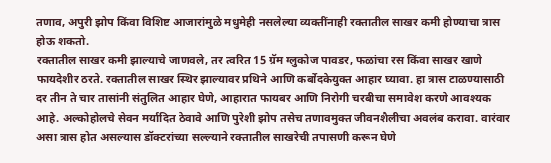तणाव, अपुरी झोप किंवा विशिष्ट आजारांमुळे मधुमेही नसलेल्या व्यक्तींनाही रक्तातील साखर कमी होण्याचा त्रास होऊ शकतो.
रक्तातील साखर कमी झाल्याचे जाणवले, तर त्वरित 15 ग्रॅम ग्लुकोज पावडर, फळांचा रस किंवा साखर खाणे फायदेशीर ठरते. रक्तातील साखर स्थिर झाल्यावर प्रथिने आणि कर्बोदकेयुक्त आहार घ्यावा. हा त्रास टाळण्यासाठी दर तीन ते चार तासांनी संतुलित आहार घेणे, आहारात फायबर आणि निरोगी चरबीचा समावेश करणे आवश्यक आहे. अल्कोहोलचे सेवन मर्यादित ठेवावे आणि पुरेशी झोप तसेच तणावमुक्त जीवनशैलीचा अवलंब करावा. वारंवार असा त्रास होत असल्यास डॉक्टरांच्या सल्ल्याने रक्तातील साखरेची तपासणी करून घेणे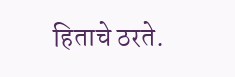हिताचे ठरते.